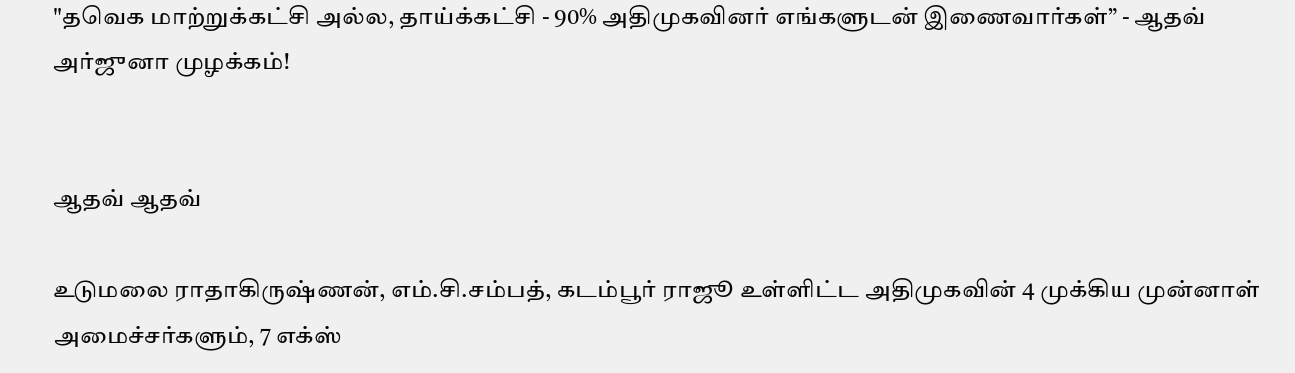"தவெக மாற்றுக்கட்சி அல்ல, தாய்க்கட்சி - 90% அதிமுகவினர் எங்களுடன் இணைவார்கள்” - ஆதவ் அர்ஜுனா முழக்கம்!


ஆதவ் ஆதவ்

உடுமலை ராதாகிருஷ்ணன், எம்.சி.சம்பத், கடம்பூர் ராஜூ உள்ளிட்ட அதிமுகவின் 4 முக்கிய முன்னாள் அமைச்சர்களும், 7 எக்ஸ்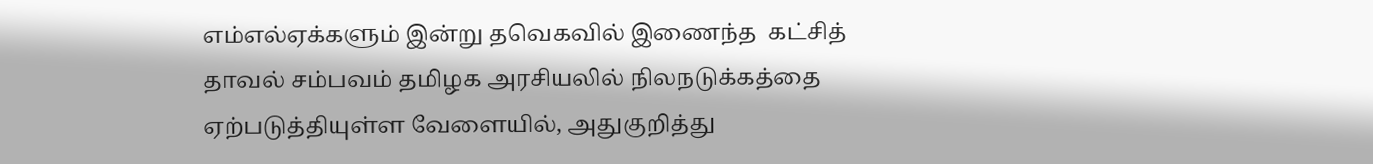எம்எல்ஏக்களும் இன்று தவெகவில் இணைந்த  கட்சித் தாவல் சம்பவம் தமிழக அரசியலில் நிலநடுக்கத்தை ஏற்படுத்தியுள்ள வேளையில், அதுகுறித்து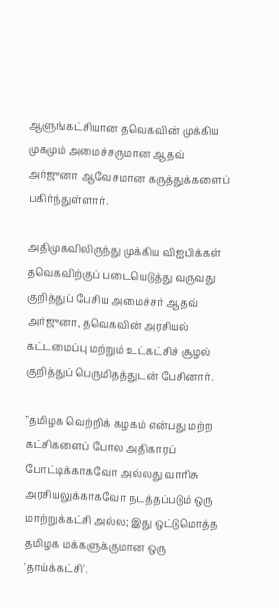ஆளுங்கட்சியான தவெகவின் முக்கிய முகமும் அமைச்சருமான ஆதவ் அர்ஜுனா ஆவேசமான கருத்துக்களைப் பகிர்ந்துள்ளார்.

அதிமுகவிலிருந்து முக்கிய விஐபிக்கள் தவெகவிற்குப் படையெடுத்து வருவது குறித்துப் பேசிய அமைச்சர் ஆதவ் அர்ஜுனா, தவெகவின் அரசியல் கட்டமைப்பு மற்றும் உட்கட்சிச் சூழல் குறித்துப் பெருமிதத்துடன் பேசினார்.

"தமிழக வெற்றிக் கழகம் என்பது மற்ற கட்சிகளைப் போல அதிகாரப் போட்டிக்காகவோ அல்லது வாரிசு அரசியலுக்காகவோ நடத்தப்படும் ஒரு மாற்றுக்கட்சி அல்ல; இது ஒட்டுமொத்த தமிழக மக்களுக்குமான ஒரு 'தாய்க்கட்சி'.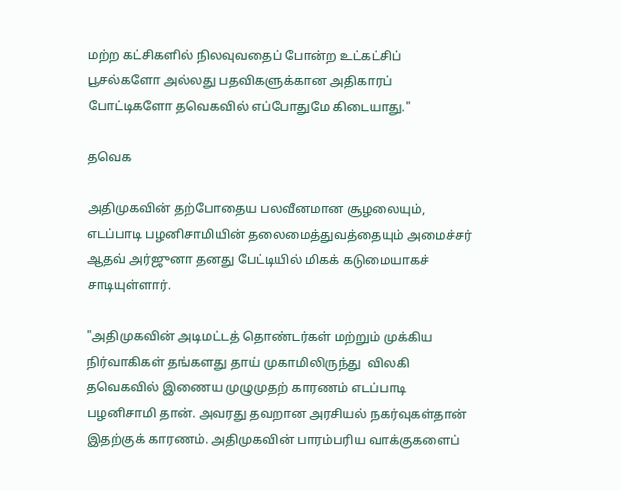மற்ற கட்சிகளில் நிலவுவதைப் போன்ற உட்கட்சிப் பூசல்களோ அல்லது பதவிகளுக்கான அதிகாரப் போட்டிகளோ தவெகவில் எப்போதுமே கிடையாது."

தவெக

அதிமுகவின் தற்போதைய பலவீனமான சூழலையும், எடப்பாடி பழனிசாமியின் தலைமைத்துவத்தையும் அமைச்சர் ஆதவ் அர்ஜுனா தனது பேட்டியில் மிகக் கடுமையாகச் சாடியுள்ளார்.

"அதிமுகவின் அடிமட்டத் தொண்டர்கள் மற்றும் முக்கிய நிர்வாகிகள் தங்களது தாய் முகாமிலிருந்து  விலகி தவெகவில் இணைய முழுமுதற் காரணம் எடப்பாடி பழனிசாமி தான். அவரது தவறான அரசியல் நகர்வுகள்தான் இதற்குக் காரணம். அதிமுகவின் பாரம்பரிய வாக்குகளைப்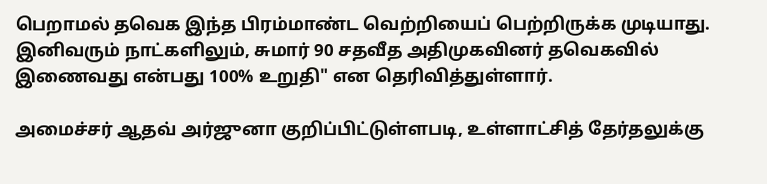பெறாமல் தவெக இந்த பிரம்மாண்ட வெற்றியைப் பெற்றிருக்க முடியாது. இனிவரும் நாட்களிலும், சுமார் 90 சதவீத அதிமுகவினர் தவெகவில் இணைவது என்பது 100% உறுதி" என தெரிவித்துள்ளார்.

அமைச்சர் ஆதவ் அர்ஜுனா குறிப்பிட்டுள்ளபடி, உள்ளாட்சித் தேர்தலுக்கு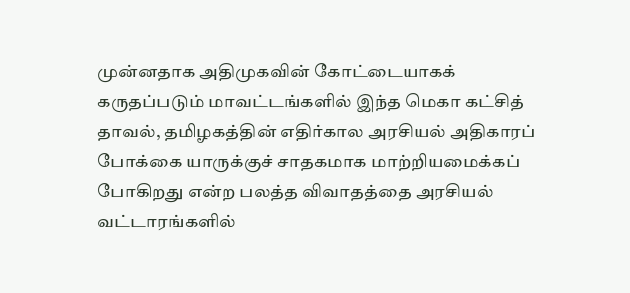முன்னதாக அதிமுகவின் கோட்டையாகக் கருதப்படும் மாவட்டங்களில் இந்த மெகா கட்சித் தாவல், தமிழகத்தின் எதிர்கால அரசியல் அதிகாரப் போக்கை யாருக்குச் சாதகமாக மாற்றியமைக்கப் போகிறது என்ற பலத்த விவாதத்தை அரசியல் வட்டாரங்களில்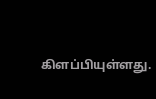கிளப்பியுள்ளது.